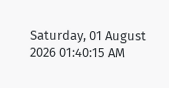Saturday, 01 August 2026 01:40:15 AM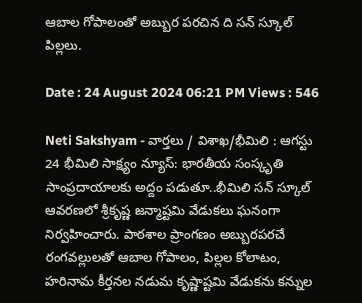ఆబాల గోపాలంతో అబ్బుర పరచిన ది సన్ స్కూల్ పిల్లలు.

Date : 24 August 2024 06:21 PM Views : 546

Neti Sakshyam - వార్తలు / విశాఖ/భీమిలి : ఆగస్టు 24 భీమిలి సాక్ష్యం న్యూస్: భారతీయ సంస్కృతి సాంప్రదాయాలకు అద్దం పడుతూ..భీమిలి సన్ స్కూల్ ఆవరణలో శ్రీకృష్ణ జన్మాష్టమి వేడుకలు ఘనంగా నిర్వహించారు. పాఠశాల ప్రాంగణం అబ్బురపరచే రంగవల్లులతో ఆబాల గోపాలం, పిల్లల కోలాటం, హరినామ కీర్తనల నడుమ కృష్ణాష్టమి వేడుకను కన్నుల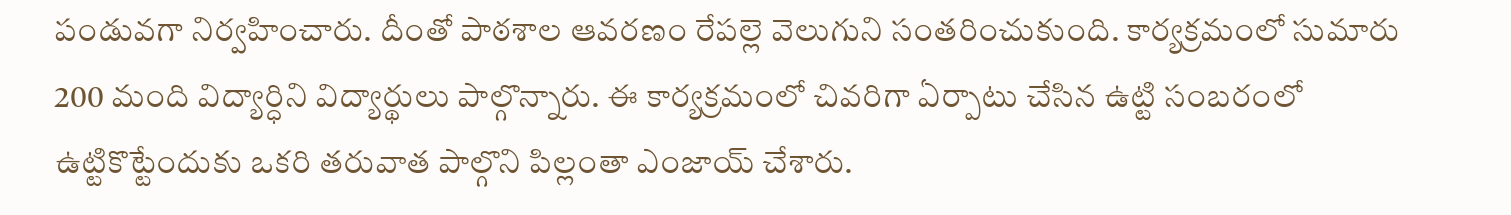పండువగా నిర్వహించారు. దీంతో పాఠశాల ఆవరణం రేపల్లె వెలుగుని సంతరించుకుంది. కార్యక్రమంలో సుమారు 200 మంది విద్యార్ధిని విద్యార్థులు పాల్గొన్నారు. ఈ కార్యక్రమంలో చివరిగా ఏర్పాటు చేసిన ఉట్టి సంబరంలో ఉట్టికొట్టేందుకు ఒకరి తరువాత పాల్గొని పిల్లంతా ఎంజాయ్ చేశారు.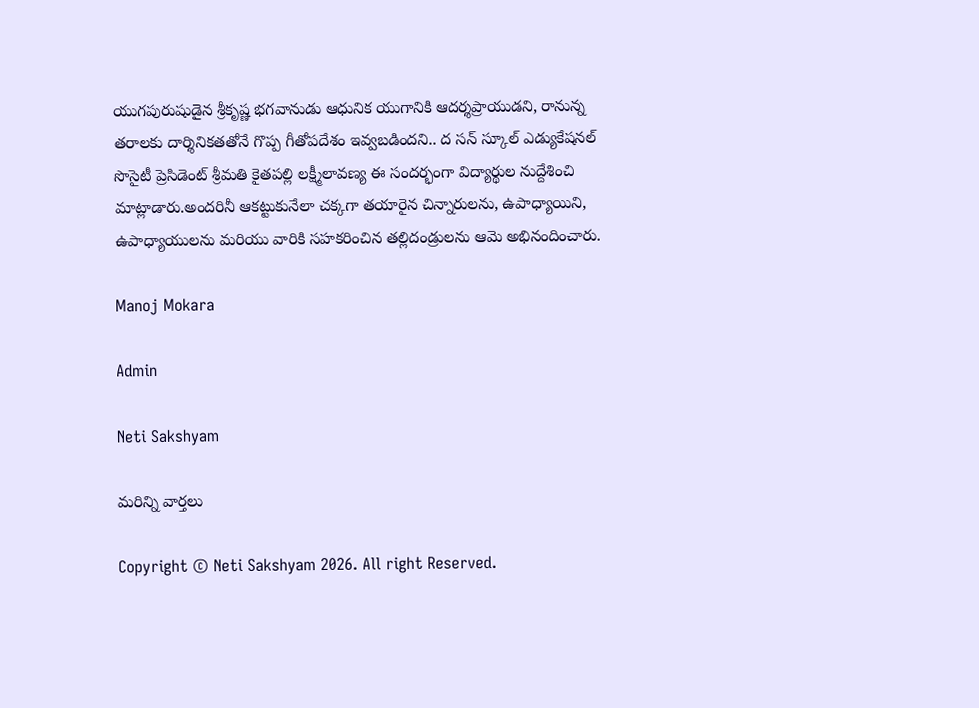యుగపురుషుడైన శ్రీకృష్ణ భగవానుడు ఆధునిక యుగానికి ఆదర్శప్రాయుడని, రానున్న తరాలకు దార్శినికతతోనే గొప్ప గీతోపదేశం ఇవ్వబడిందని.. ద సన్ స్కూల్ ఎడ్యుకేషనల్ సొసైటీ ప్రెసిడెంట్ శ్రీమతి కైతపల్లి లక్ష్మీలావణ్య ఈ సందర్భంగా విద్యార్థుల నుద్దేశించి మాట్లాడారు.అందరినీ ఆకట్టుకునేలా చక్కగా తయారైన చిన్నారులను, ఉపాధ్యాయిని, ఉపాధ్యాయులను మరియు వారికి సహకరించిన తల్లిదండ్రులను ఆమె అభినందించారు.

Manoj Mokara

Admin

Neti Sakshyam

మరిన్ని వార్తలు

Copyright © Neti Sakshyam 2026. All right Reserved.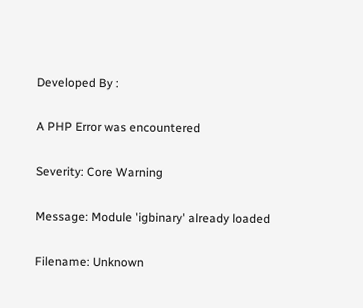Developed By :

A PHP Error was encountered

Severity: Core Warning

Message: Module 'igbinary' already loaded

Filename: Unknown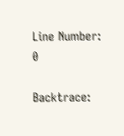Line Number: 0

Backtrace: